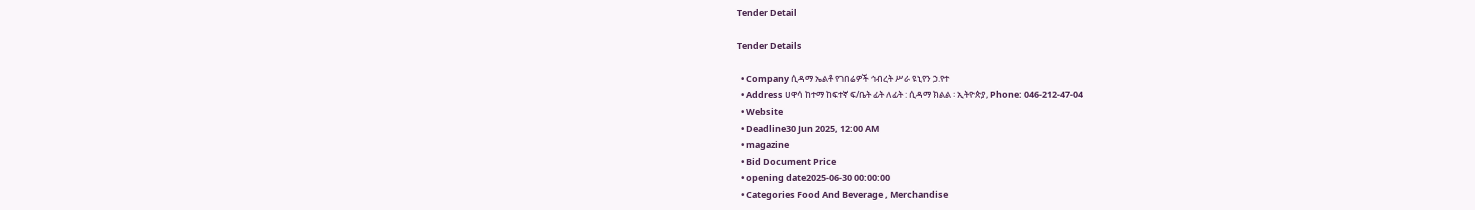Tender Detail

Tender Details

  • Company ሲዳማ ኤልቶ የገበሬዎች ኅብረት ሥራ ዩኒየን ኃ.የተ
  • Address ሀዋሳ ከተማ ከፍተኛ ፍ/ቤት ፊት ለፊት : ሲዳማ ክልል ፡ ኢትዮጵያ, Phone: 046-212-47-04
  • Website
  • Deadline30 Jun 2025, 12:00 AM
  • magazine
  • Bid Document Price
  • opening date2025-06-30 00:00:00
  • Categories Food And Beverage , Merchandise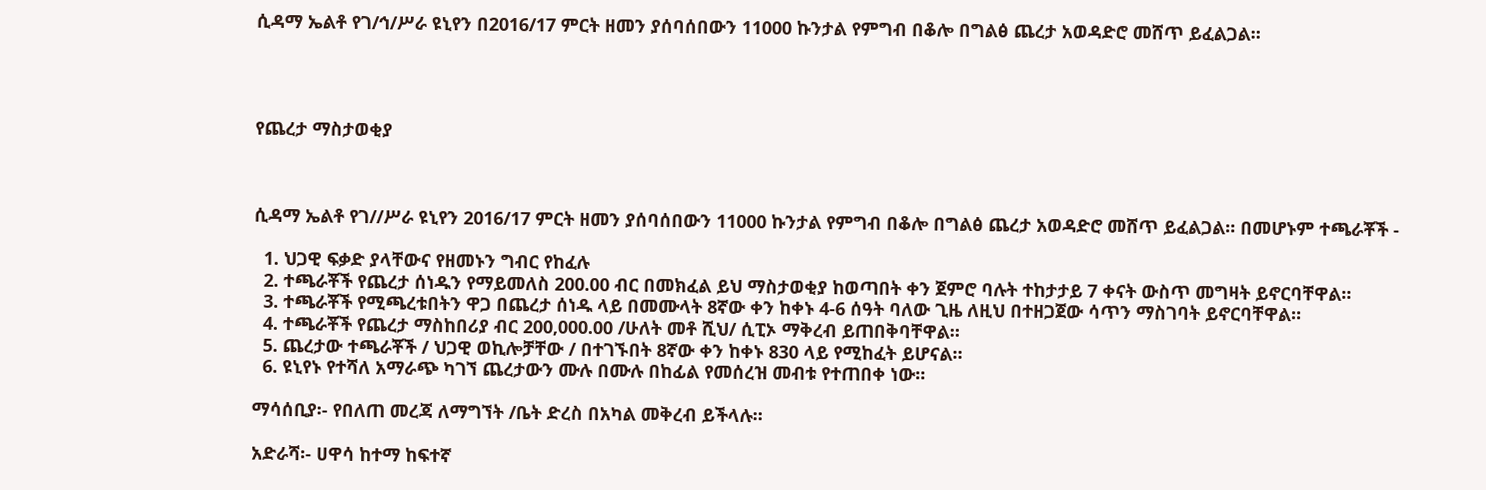ሲዳማ ኤልቶ የገ/ኅ/ሥራ ዩኒየን በ2016/17 ምርት ዘመን ያሰባሰበውን 11000 ኩንታል የምግብ በቆሎ በግልፅ ጨረታ አወዳድሮ መሸጥ ይፈልጋል።




የጨረታ ማስታወቂያ



ሲዳማ ኤልቶ የገ//ሥራ ዩኒየን 2016/17 ምርት ዘመን ያሰባሰበውን 11000 ኩንታል የምግብ በቆሎ በግልፅ ጨረታ አወዳድሮ መሸጥ ይፈልጋል። በመሆኑም ተጫራቾች -

  1. ህጋዊ ፍቃድ ያላቸውና የዘመኑን ግብር የከፈሉ
  2. ተጫራቾች የጨረታ ሰነዱን የማይመለስ 200.00 ብር በመክፈል ይህ ማስታወቂያ ከወጣበት ቀን ጀምሮ ባሉት ተከታታይ 7 ቀናት ውስጥ መግዛት ይኖርባቸዋል።
  3. ተጫራቾች የሚጫረቱበትን ዋጋ በጨረታ ሰነዱ ላይ በመሙላት 8ኛው ቀን ከቀኑ 4-6 ሰዓት ባለው ጊዜ ለዚህ በተዘጋጀው ሳጥን ማስገባት ይኖርባቸዋል።
  4. ተጫራቾች የጨረታ ማስከበሪያ ብር 200,000.00 /ሁለት መቶ ሺህ/ ሲፒኦ ማቅረብ ይጠበቅባቸዋል።
  5. ጨረታው ተጫራቾች / ህጋዊ ወኪሎቻቸው / በተገኙበት 8ኛው ቀን ከቀኑ 830 ላይ የሚከፈት ይሆናል።
  6. ዩኒየኑ የተሻለ አማራጭ ካገኘ ጨረታውን ሙሉ በሙሉ በከፊል የመሰረዝ መብቱ የተጠበቀ ነው።

ማሳሰቢያ፡- የበለጠ መረጃ ለማግኘት /ቤት ድረስ በአካል መቅረብ ይችላሉ።

አድራሻ፡- ሀዋሳ ከተማ ከፍተኛ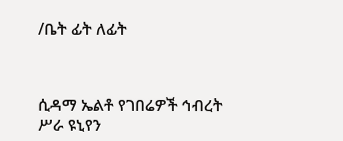/ቤት ፊት ለፊት



ሲዳማ ኤልቶ የገበሬዎች ኅብረት ሥራ ዩኒየን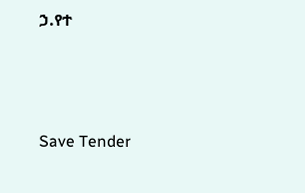ኃ.የተ



Save Tender